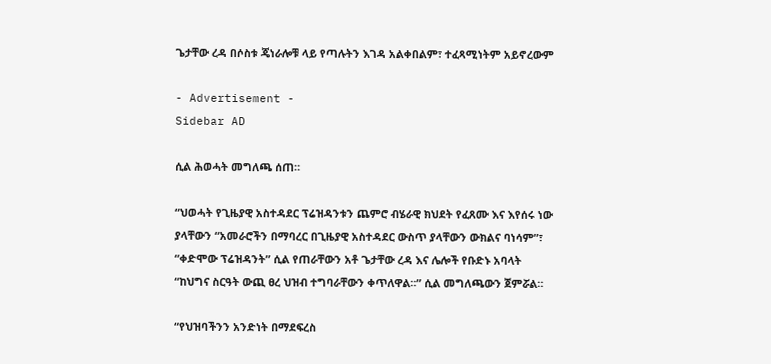ጌታቸው ረዳ በሶስቱ ጄነራሎቹ ላይ የጣሉትን እገዳ አልቀበልም፣ ተፈጻሚነትም አይኖረውም

- Advertisement -
Sidebar AD

ሲል ሕወሓት መግለጫ ሰጠ።

“ህወሓት የጊዜያዊ አስተዳደር ፕሬዝዳንቱን ጨምሮ ብሄራዊ ክህደት የፈጸሙ እና እየሰሩ ነው ያላቸውን “አመራሮችን በማባረር በጊዜያዊ አስተዳደር ውስጥ ያላቸውን ውክልና ባነሳም”፣ “ቀድሞው ፕሬዝዳንት” ሲል የጠራቸውን አቶ ጌታቸው ረዳ እና ሌሎች የቡድኑ አባላት “ከህግና ስርዓት ውጪ ፀረ ህዝብ ተግባራቸውን ቀጥለዋል።” ሲል መግለጫውን ጀምሯል።

“የህዝባችንን አንድነት በማደፍረስ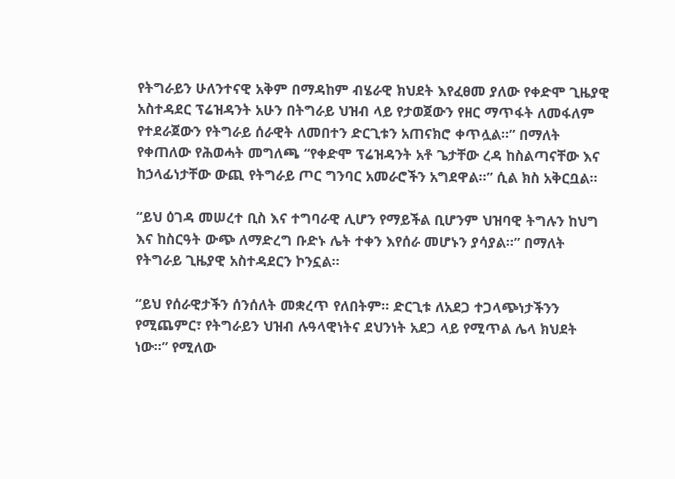የትግራይን ሁለንተናዊ አቅም በማዳከም ብሄራዊ ክህደት እየፈፀመ ያለው የቀድሞ ጊዜያዊ አስተዳደር ፕሬዝዳንት አሁን በትግራይ ህዝብ ላይ የታወጀውን የዘር ማጥፋት ለመፋለም የተደራጀውን የትግራይ ሰራዊት ለመበተን ድርጊቱን አጠናክሮ ቀጥሏል።” በማለት የቀጠለው የሕወሓት መግለጫ “የቀድሞ ፕሬዝዳንት አቶ ጌታቸው ረዳ ከስልጣናቸው እና ከኃላፊነታቸው ውጪ የትግራይ ጦር ግንባር አመራሮችን አግደዋል።” ሲል ክስ አቅርቧል።

“ይህ ዕገዳ መሠረተ ቢስ እና ተግባራዊ ሊሆን የማይችል ቢሆንም ህዝባዊ ትግሉን ከህግ እና ከስርዓት ውጭ ለማድረግ ቡድኑ ሌት ተቀን እየሰራ መሆኑን ያሳያል።” በማለት የትግራይ ጊዜያዊ አስተዳደርን ኮንኗል።

“ይህ የሰራዊታችን ሰንሰለት መቋረጥ የለበትም። ድርጊቱ ለአደጋ ተጋላጭነታችንን የሚጨምር፣ የትግራይን ህዝብ ሉዓላዊነትና ደህንነት አደጋ ላይ የሚጥል ሌላ ክህደት ነው።” የሚለው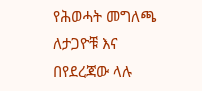የሕወሓት መግለጫ ለታጋዮቹ እና በየደረጃው ላሉ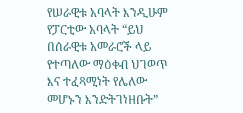የሠራዊቱ አባላት እንዲሁም የፓርቲው አባላት “ይህ በሰራዊቱ አመራሮች ላይ የተጣለው ማዕቀብ ህገወጥ እና ተፈጻሚነት የሌለው መሆኑን እንድትገነዘቡት”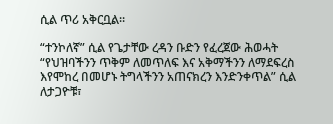ሲል ጥሪ አቅርቧል።

“ተንኮለኛ” ሲል የጌታቸው ረዳን ቡድን የፈረጀው ሕወሓት “የህዝባችንን ጥቅም ለመጥለፍ እና አቅማችንን ለማደፍረስ እየሞከረ በመሆኑ ትግላችንን አጠናክረን እንድንቀጥል” ሲል ለታጋዮቹ፣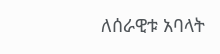ለሰራዊቱ አባላት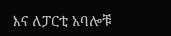እና ለፓርቲ አባሎቹ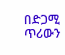በድጋሚ ጥሪውን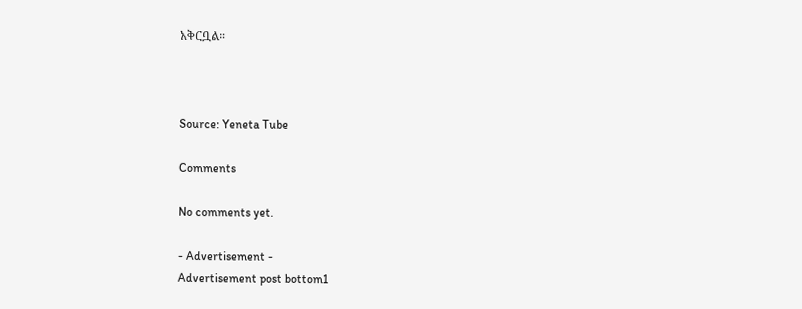አቅርቧል።



Source: Yeneta Tube

Comments

No comments yet.

- Advertisement -
Advertisement post bottom1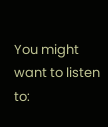You might want to listen to: